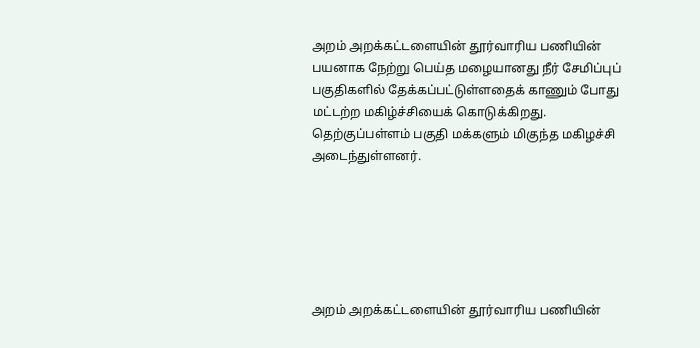அறம் அறக்கட்டளையின் தூர்வாரிய பணியின் பயனாக நேற்று பெய்த மழையானது நீர் சேமிப்புப் பகுதிகளில் தேக்கப்பட்டுள்ளதைக் காணும் போது மட்டற்ற மகிழ்ச்சியைக் கொடுக்கிறது. தெற்குப்பள்ளம் பகுதி மக்களும் மிகுந்த மகிழச்சி அடைந்துள்ளனர்.






அறம் அறக்கட்டளையின் தூர்வாரிய பணியின்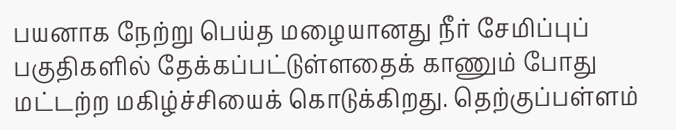பயனாக நேற்று பெய்த மழையானது நீர் சேமிப்புப் பகுதிகளில் தேக்கப்பட்டுள்ளதைக் காணும் போது மட்டற்ற மகிழ்ச்சியைக் கொடுக்கிறது. தெற்குப்பள்ளம்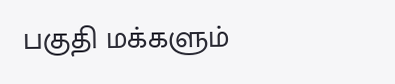பகுதி மக்களும்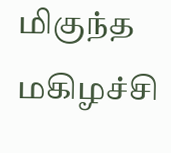மிகுந்த மகிழச்சி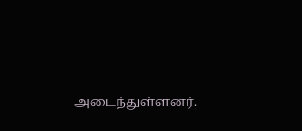அடைந்துள்ளனர்.